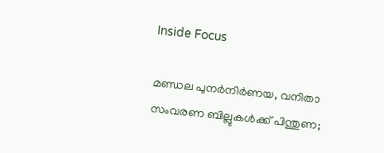Inside Focus

മണ്ഡല പുനര്‍നിര്‍ണയ, വനിതാ സംവരണ ബില്ലുകള്‍ക്ക് പിന്തുണ;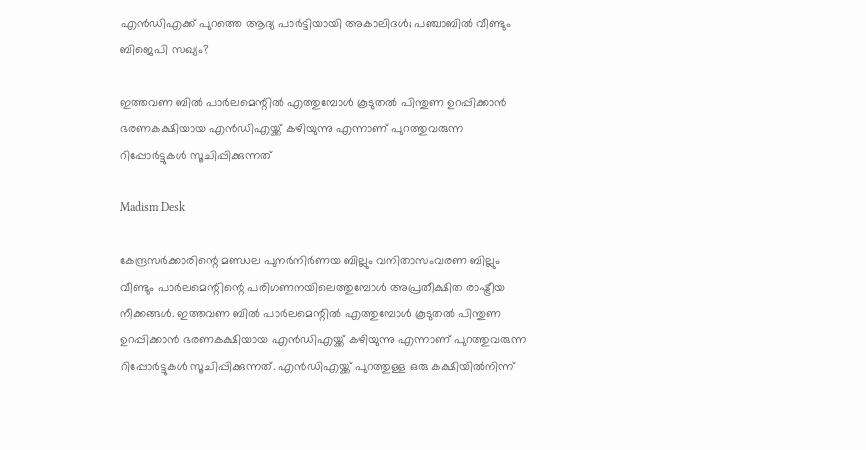എന്‍ഡിഎക്ക് പുറത്തെ ആദ്യ പാര്‍ട്ടിയായി അകാലിദള്‍; പഞ്ചാബില്‍ വീണ്ടും ബിജെപി സഖ്യം?

ഇത്തവണ ബില്‍ പാര്‍ലമെന്റില്‍ എത്തുമ്പോള്‍ കൂടുതല്‍ പിന്തുണ ഉറപ്പിക്കാന്‍ ഭരണകക്ഷിയായ എന്‍ഡിഎയ്ക്ക് കഴിയുന്നു എന്നാണ് പുറത്തുവരുന്ന റിപ്പോര്‍ട്ടുകള്‍ സൂചിപ്പിക്കുന്നത്

Madism Desk

കേന്ദ്രസര്‍ക്കാരിന്റെ മണ്ഡല പുനര്‍നിര്‍ണയ ബില്ലും വനിതാസംവരണ ബില്ലും വീണ്ടും പാര്‍ലമെന്റിന്റെ പരിഗണനയിലെത്തുമ്പോള്‍ അപ്രതീക്ഷിത രാഷ്ട്രീയ നീക്കങ്ങള്‍. ഇത്തവണ ബില്‍ പാര്‍ലമെന്റില്‍ എത്തുമ്പോള്‍ കൂടുതല്‍ പിന്തുണ ഉറപ്പിക്കാന്‍ ഭരണകക്ഷിയായ എന്‍ഡിഎയ്ക്ക് കഴിയുന്നു എന്നാണ് പുറത്തുവരുന്ന റിപ്പോര്‍ട്ടുകള്‍ സൂചിപ്പിക്കുന്നത്. എന്‍ഡിഎയ്ക്ക് പുറത്തുള്ള ഒരു കക്ഷിയില്‍നിന്ന്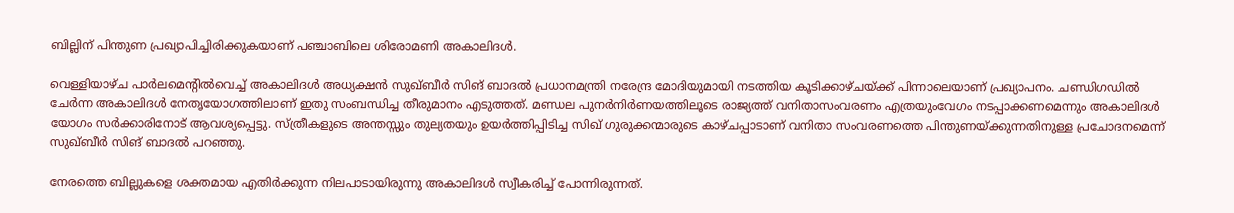ബില്ലിന് പിന്തുണ പ്രഖ്യാപിച്ചിരിക്കുകയാണ് പഞ്ചാബിലെ ശിരോമണി അകാലിദള്‍.

വെള്ളിയാഴ്ച പാര്‍ലമെന്റില്‍വെച്ച് അകാലിദള്‍ അധ്യക്ഷന്‍ സുഖ്ബീര്‍ സിങ് ബാദല്‍ പ്രധാനമന്ത്രി നരേന്ദ്ര മോദിയുമായി നടത്തിയ കൂടിക്കാഴ്ചയ്ക്ക് പിന്നാലെയാണ് പ്രഖ്യാപനം. ചണ്ഡിഗഡില്‍ ചേര്‍ന്ന അകാലിദള്‍ നേതൃയോഗത്തിലാണ് ഇതു സംബന്ധിച്ച തീരുമാനം എടുത്തത്. മണ്ഡല പുനര്‍നിര്‍ണയത്തിലൂടെ രാജ്യത്ത് വനിതാസംവരണം എത്രയുംവേഗം നടപ്പാക്കണമെന്നും അകാലിദള്‍ യോഗം സര്‍ക്കാരിനോട് ആവശ്യപ്പെട്ടു. സ്ത്രീകളുടെ അന്തസ്സും തുല്യതയും ഉയര്‍ത്തിപ്പിടിച്ച സിഖ് ഗുരുക്കന്മാരുടെ കാഴ്ചപ്പാടാണ് വനിതാ സംവരണത്തെ പിന്തുണയ്ക്കുന്നതിനുള്ള പ്രചോദനമെന്ന് സുഖ്ബീര്‍ സിങ് ബാദല്‍ പറഞ്ഞു.

നേരത്തെ ബില്ലുകളെ ശക്തമായ എതിര്‍ക്കുന്ന നിലപാടായിരുന്നു അകാലിദള്‍ സ്വീകരിച്ച് പോന്നിരുന്നത്.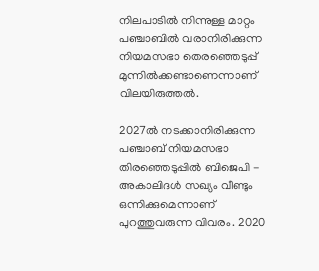നിലപാടില്‍ നിന്നുള്ള മാറ്റം പഞ്ചാബില്‍ വരാനിരിക്കുന്ന നിയമസഭാ തെരഞ്ഞെടുപ്പ് മുന്നില്‍ക്കണ്ടാണെന്നാണ് വിലയിരുത്തല്‍.

2027ല്‍ നടക്കാനിരിക്കുന്ന പഞ്ചാബ് നിയമസഭാ തിരഞ്ഞെടുപ്പില്‍ ബിജെപി - അകാലിദള്‍ സഖ്യം വീണ്ടും ഒന്നിക്കുമെന്നാണ് പുറത്തുവരുന്ന വിവരം. 2020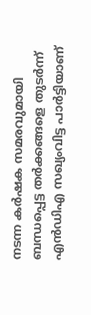നടന്ന കര്‍ഷക സമരവുമായി ബന്ധപ്പെട്ട തര്‍ക്കങ്ങളെ തുടര്‍ന്ന് എന്‍ഡിഎ സഖ്യംവിട്ട പാര്‍ട്ടിയാണ്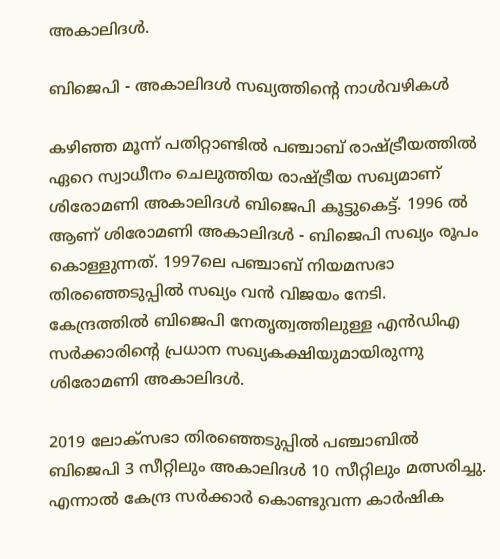അകാലിദള്‍.

ബിജെപി - അകാലിദള്‍ സഖ്യത്തിന്റെ നാള്‍വഴികള്‍

കഴിഞ്ഞ മൂന്ന് പതിറ്റാണ്ടില്‍ പഞ്ചാബ് രാഷ്ട്രീയത്തില്‍ ഏറെ സ്വാധീനം ചെലുത്തിയ രാഷ്ട്രീയ സഖ്യമാണ് ശിരോമണി അകാലിദള്‍ ബിജെപി കൂട്ടുകെട്ട്. 1996 ല്‍ ആണ് ശിരോമണി അകാലിദള്‍ - ബിജെപി സഖ്യം രൂപം കൊള്ളുന്നത്. 1997ലെ പഞ്ചാബ് നിയമസഭാ തിരഞ്ഞെടുപ്പില്‍ സഖ്യം വന്‍ വിജയം നേടി. കേന്ദ്രത്തില്‍ ബിജെപി നേതൃത്വത്തിലുള്ള എന്‍ഡിഎ സര്‍ക്കാരിന്റെ പ്രധാന സഖ്യകക്ഷിയുമായിരുന്നു ശിരോമണി അകാലിദള്‍.

2019 ലോക്‌സഭാ തിരഞ്ഞെടുപ്പില്‍ പഞ്ചാബില്‍ ബിജെപി 3 സീറ്റിലും അകാലിദള്‍ 10 സീറ്റിലും മത്സരിച്ചു. എന്നാല്‍ കേന്ദ്ര സര്‍ക്കാര്‍ കൊണ്ടുവന്ന കാര്‍ഷിക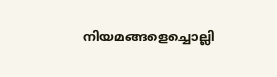നിയമങ്ങളെച്ചൊല്ലി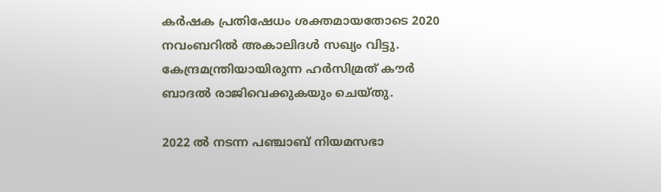കര്‍ഷക പ്രതിഷേധം ശക്തമായതോടെ 2020 നവംബറില്‍ അകാലിദള്‍ സഖ്യം വിട്ടു. കേന്ദ്രമന്ത്രിയായിരുന്ന ഹര്‍സിമ്രത് കൗര്‍ ബാദല്‍ രാജിവെക്കുകയും ചെയ്തു.

2022 ല്‍ നടന്ന പഞ്ചാബ് നിയമസഭാ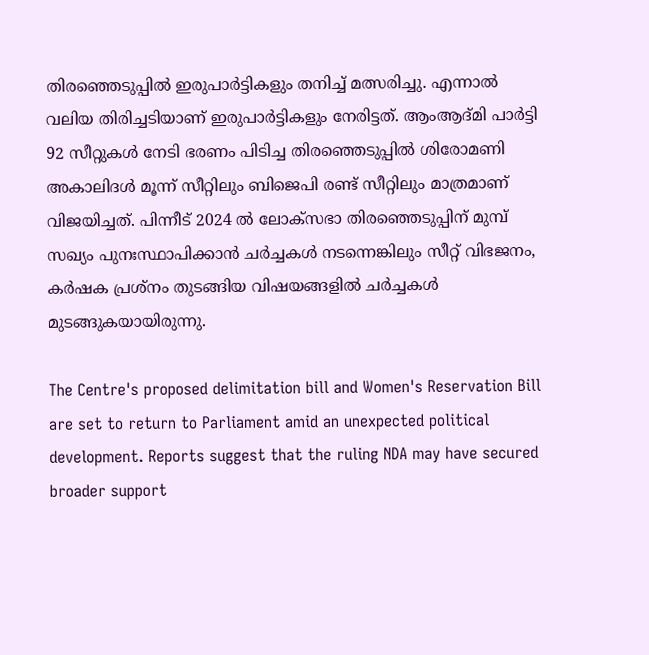തിരഞ്ഞെടുപ്പില്‍ ഇരുപാര്‍ട്ടികളും തനിച്ച് മത്സരിച്ചു. എന്നാല്‍ വലിയ തിരിച്ചടിയാണ് ഇരുപാര്‍ട്ടികളും നേരിട്ടത്. ആംആദ്മി പാര്‍ട്ടി 92 സീറ്റുകള്‍ നേടി ഭരണം പിടിച്ച തിരഞ്ഞെടുപ്പില്‍ ശിരോമണി അകാലിദള്‍ മൂന്ന് സീറ്റിലും ബിജെപി രണ്ട് സീറ്റിലും മാത്രമാണ് വിജയിച്ചത്. പിന്നീട് 2024 ല്‍ ലോക്‌സഭാ തിരഞ്ഞെടുപ്പിന് മുമ്പ് സഖ്യം പുനഃസ്ഥാപിക്കാന്‍ ചര്‍ച്ചകള്‍ നടന്നെങ്കിലും സീറ്റ് വിഭജനം, കര്‍ഷക പ്രശ്‌നം തുടങ്ങിയ വിഷയങ്ങളില്‍ ചര്‍ച്ചകള്‍ മുടങ്ങുകയായിരുന്നു.

The Centre's proposed delimitation bill and Women's Reservation Bill are set to return to Parliament amid an unexpected political development. Reports suggest that the ruling NDA may have secured broader support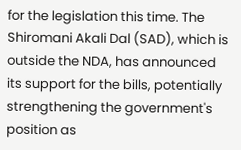for the legislation this time. The Shiromani Akali Dal (SAD), which is outside the NDA, has announced its support for the bills, potentially strengthening the government's position as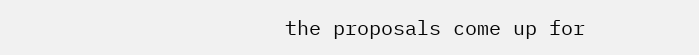the proposals come up for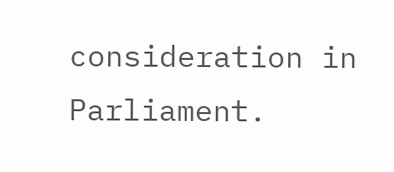consideration in Parliament.